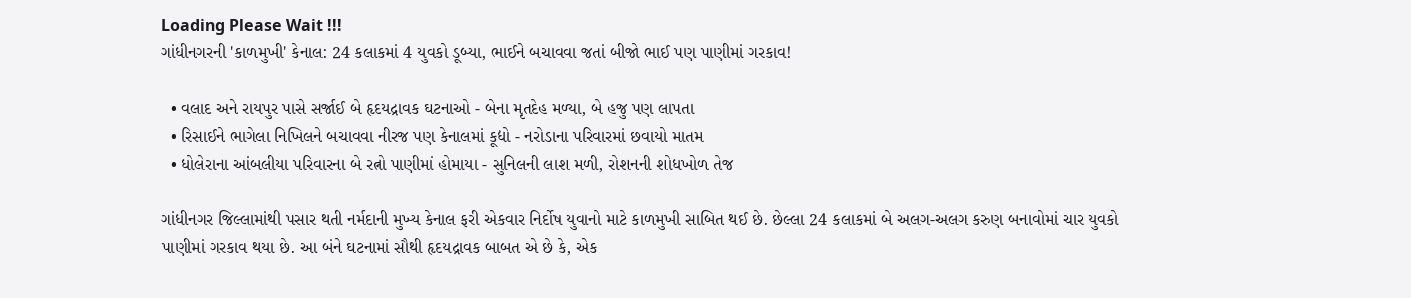Loading Please Wait !!!
ગાંધીનગરની 'કાળમુખી' કેનાલ: 24 કલાકમાં 4 યુવકો ડૂબ્યા, ભાઈને બચાવવા જતાં બીજો ભાઈ પણ પાણીમાં ગરકાવ!

  • વલાદ અને રાયપુર પાસે સર્જાઈ બે હૃદયદ્રાવક ઘટનાઓ - બેના મૃતદેહ મળ્યા, બે હજુ પણ લાપતા
  • રિસાઈને ભાગેલા નિખિલને બચાવવા નીરજ પણ કેનાલમાં કૂદ્યો - નરોડાના પરિવારમાં છવાયો માતમ
  • ધોલેરાના આંબલીયા પરિવારના બે રત્નો પાણીમાં હોમાયા - સુનિલની લાશ મળી, રોશનની શોધખોળ તેજ

ગાંધીનગર જિલ્લામાંથી પસાર થતી નર્મદાની મુખ્ય કેનાલ ફરી એકવાર નિર્દોષ યુવાનો માટે કાળમુખી સાબિત થઈ છે. છેલ્લા 24 કલાકમાં બે અલગ-અલગ કરુણ બનાવોમાં ચાર યુવકો પાણીમાં ગરકાવ થયા છે. આ બંને ઘટનામાં સૌથી હૃદયદ્રાવક બાબત એ છે કે, એક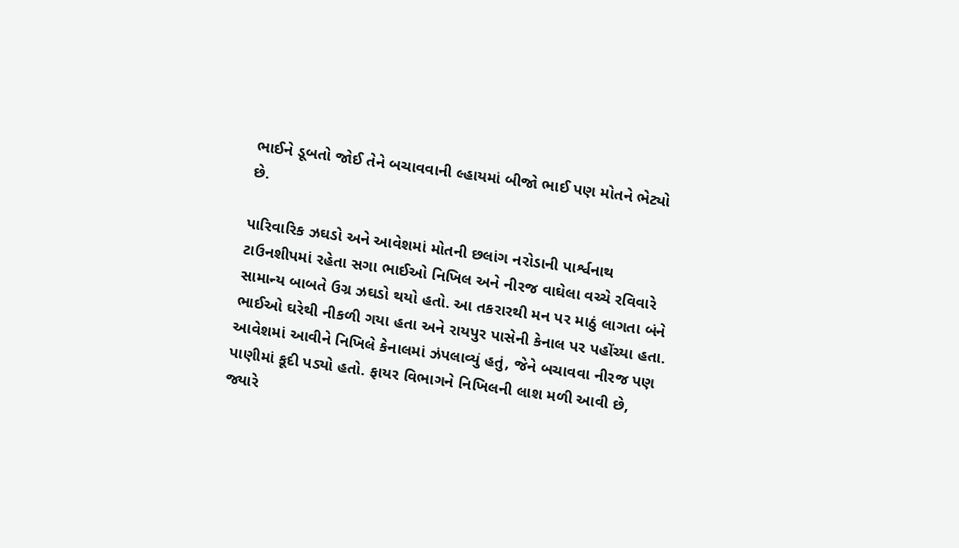ભાઈને ડૂબતો જોઈ તેને બચાવવાની લ્હાયમાં બીજો ભાઈ પણ મોતને ભેટ્યો છે.

પારિવારિક ઝઘડો અને આવેશમાં મોતની છલાંગ નરોડાની પાર્શ્વનાથ ટાઉનશીપમાં રહેતા સગા ભાઈઓ નિખિલ અને નીરજ વાઘેલા વચ્ચે રવિવારે સામાન્ય બાબતે ઉગ્ર ઝઘડો થયો હતો. આ તકરારથી મન પર માઠું લાગતા બંને ભાઈઓ ઘરેથી નીકળી ગયા હતા અને રાયપુર પાસેની કેનાલ પર પહોંચ્યા હતા. આવેશમાં આવીને નિખિલે કેનાલમાં ઝંપલાવ્યું હતું, જેને બચાવવા નીરજ પણ પાણીમાં કૂદી પડ્યો હતો. ફાયર વિભાગને નિખિલની લાશ મળી આવી છે, જ્યારે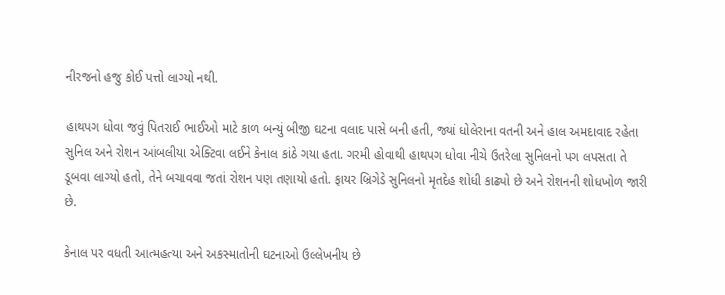નીરજનો હજુ કોઈ પત્તો લાગ્યો નથી.

હાથપગ ધોવા જવું પિતરાઈ ભાઈઓ માટે કાળ બન્યું બીજી ઘટના વલાદ પાસે બની હતી, જ્યાં ધોલેરાના વતની અને હાલ અમદાવાદ રહેતા સુનિલ અને રોશન આંબલીયા એક્ટિવા લઈને કેનાલ કાંઠે ગયા હતા. ગરમી હોવાથી હાથપગ ધોવા નીચે ઉતરેલા સુનિલનો પગ લપસતા તે ડૂબવા લાગ્યો હતો, તેને બચાવવા જતાં રોશન પણ તણાયો હતો. ફાયર બ્રિગેડે સુનિલનો મૃતદેહ શોધી કાઢ્યો છે અને રોશનની શોધખોળ જારી છે.

કેનાલ પર વધતી આત્મહત્યા અને અકસ્માતોની ઘટનાઓ ઉલ્લેખનીય છે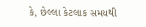કે, છેલ્લા કેટલાક સમયથી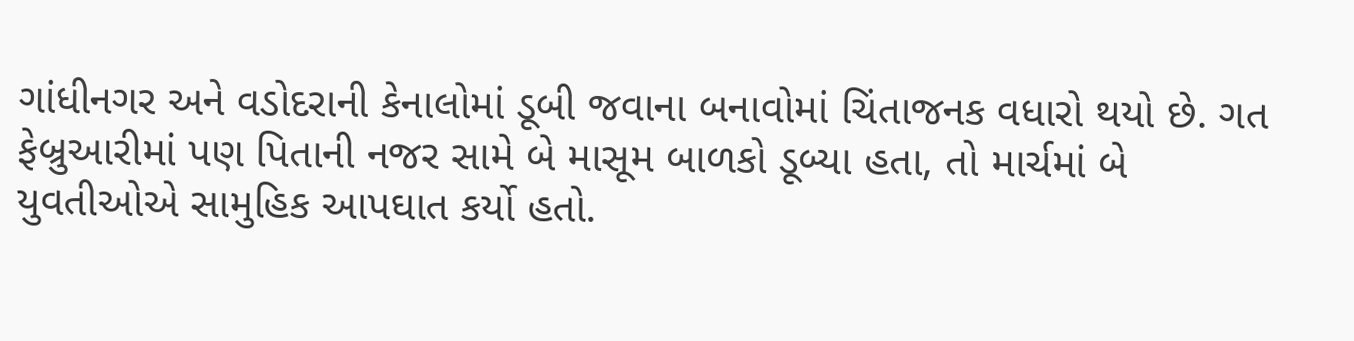ગાંધીનગર અને વડોદરાની કેનાલોમાં ડૂબી જવાના બનાવોમાં ચિંતાજનક વધારો થયો છે. ગત ફેબ્રુઆરીમાં પણ પિતાની નજર સામે બે માસૂમ બાળકો ડૂબ્યા હતા, તો માર્ચમાં બે યુવતીઓએ સામુહિક આપઘાત કર્યો હતો.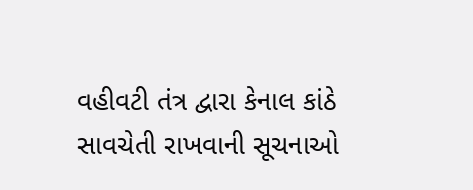વહીવટી તંત્ર દ્વારા કેનાલ કાંઠે સાવચેતી રાખવાની સૂચનાઓ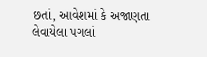છતાં, આવેશમાં કે અજાણતા લેવાયેલા પગલાં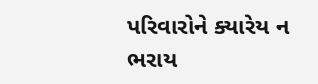પરિવારોને ક્યારેય ન ભરાય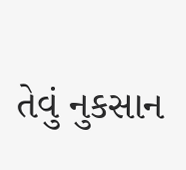તેવું નુકસાન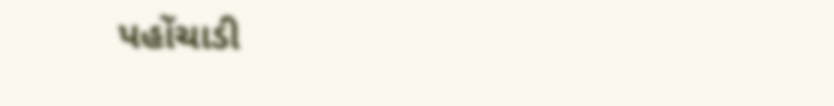પહોંચાડી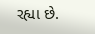રહ્યા છે.